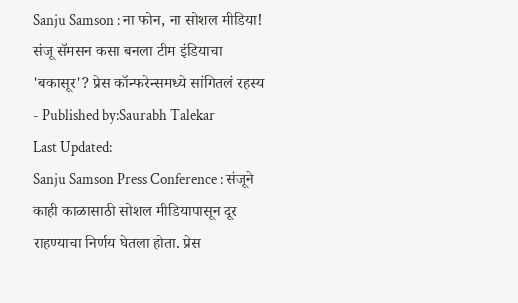Sanju Samson : ना फोन, ना सोशल मीडिया! संजू सॅमसन कसा बनला टीम इंडियाचा 'बकासूर'? प्रेस कॉन्फरेन्समध्ये सांगितलं रहस्य
- Published by:Saurabh Talekar
Last Updated:
Sanju Samson Press Conference : संजूने काही काळासाठी सोशल मीडियापासून दूर राहण्याचा निर्णय घेतला होता. प्रेस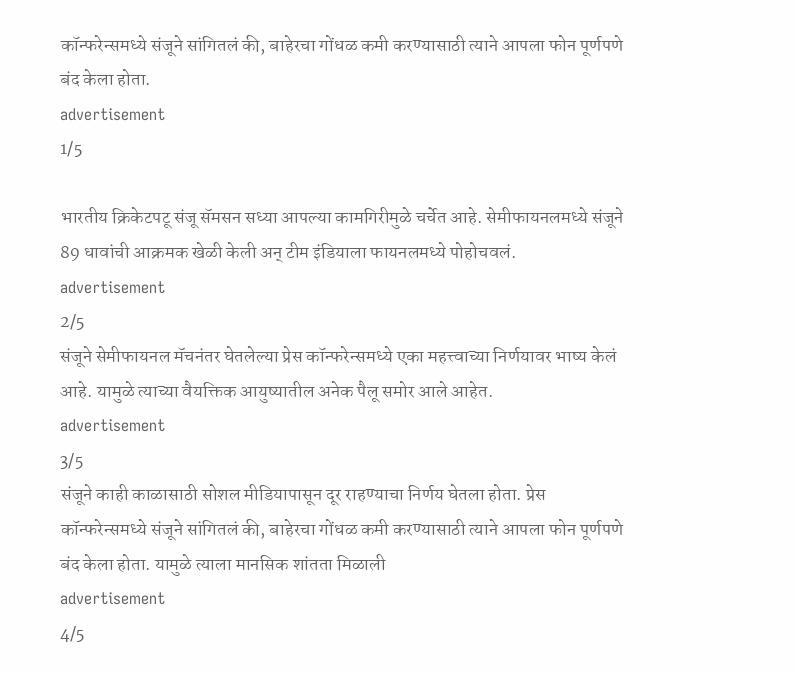कॉन्फरेन्समध्ये संजूने सांगितलं की, बाहेरचा गोंधळ कमी करण्यासाठी त्याने आपला फोन पूर्णपणे बंद केला होता.
advertisement
1/5

भारतीय क्रिकेटपटू संजू सॅमसन सध्या आपल्या कामगिरीमुळे चर्चेत आहे. सेमीफायनलमध्ये संजूने 89 धावांची आक्रमक खेळी केली अन् टीम इंडियाला फायनलमध्ये पोहोचवलं.
advertisement
2/5
संजूने सेमीफायनल मॅचनंतर घेतलेल्या प्रेस कॉन्फरेन्समध्ये एका महत्त्वाच्या निर्णयावर भाष्य केलं आहे. यामुळे त्याच्या वैयक्तिक आयुष्यातील अनेक पैलू समोर आले आहेत.
advertisement
3/5
संजूने काही काळासाठी सोशल मीडियापासून दूर राहण्याचा निर्णय घेतला होता. प्रेस कॉन्फरेन्समध्ये संजूने सांगितलं की, बाहेरचा गोंधळ कमी करण्यासाठी त्याने आपला फोन पूर्णपणे बंद केला होता. यामुळे त्याला मानसिक शांतता मिळाली
advertisement
4/5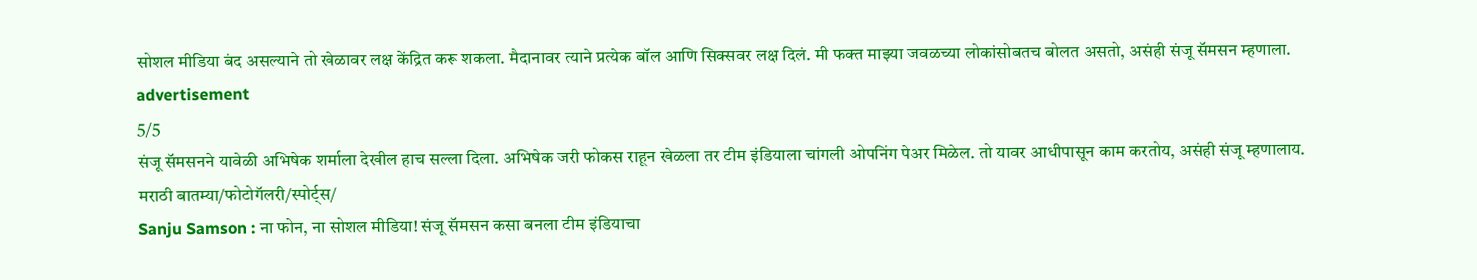सोशल मीडिया बंद असल्याने तो खेळावर लक्ष केंद्रित करू शकला. मैदानावर त्याने प्रत्येक बॉल आणि सिक्सवर लक्ष दिलं. मी फक्त माझ्या जवळच्या लोकांसोबतच बोलत असतो, असंही संजू सॅमसन म्हणाला.
advertisement
5/5
संजू सॅमसनने यावेळी अभिषेक शर्माला देखील हाच सल्ला दिला. अभिषेक जरी फोकस राहून खेळला तर टीम इंडियाला चांगली ओपनिंग पेअर मिळेल. तो यावर आधीपासून काम करतोय, असंही संजू म्हणालाय.
मराठी बातम्या/फोटोगॅलरी/स्पोर्ट्स/
Sanju Samson : ना फोन, ना सोशल मीडिया! संजू सॅमसन कसा बनला टीम इंडियाचा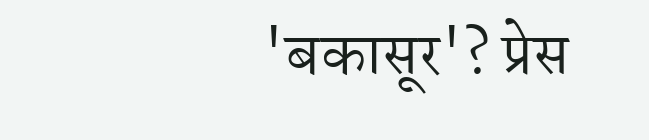'बकासूर'? प्रेस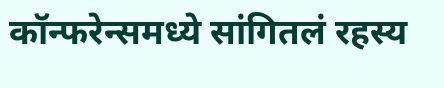कॉन्फरेन्समध्ये सांगितलं रहस्य